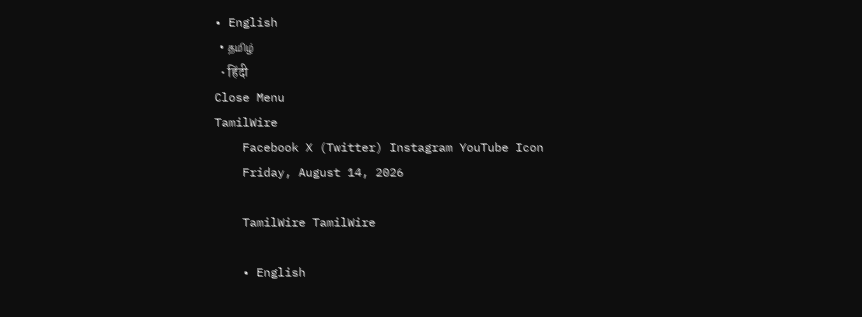• English
  • தமிழ்
  • हिंदी
Close Menu
TamilWire
    Facebook X (Twitter) Instagram YouTube Icon
    Friday, August 14, 2026

    TamilWire TamilWire

    • English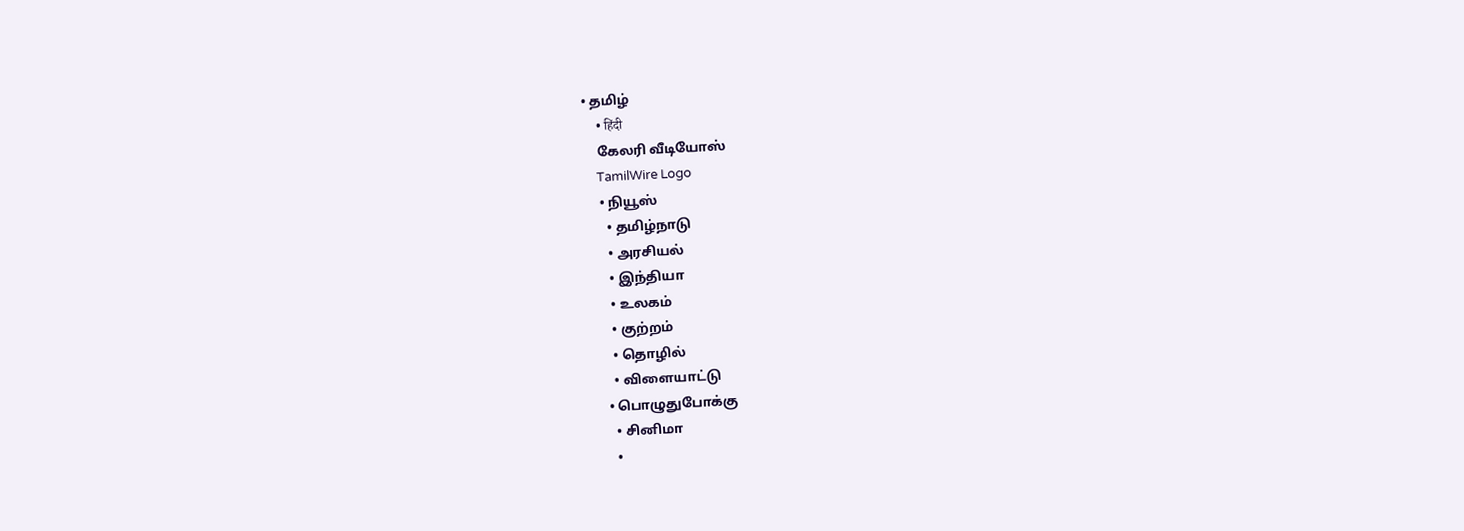• தமிழ்
    • हिंदी
    கேலரி வீடியோஸ்
    TamilWire Logo
    • நியூஸ்
      • தமிழ்நாடு
      • அரசியல்
      • இந்தியா
      • உலகம்
      • குற்றம்
      • தொழில்
      • விளையாட்டு
    • பொழுதுபோக்கு
      • சினிமா
      •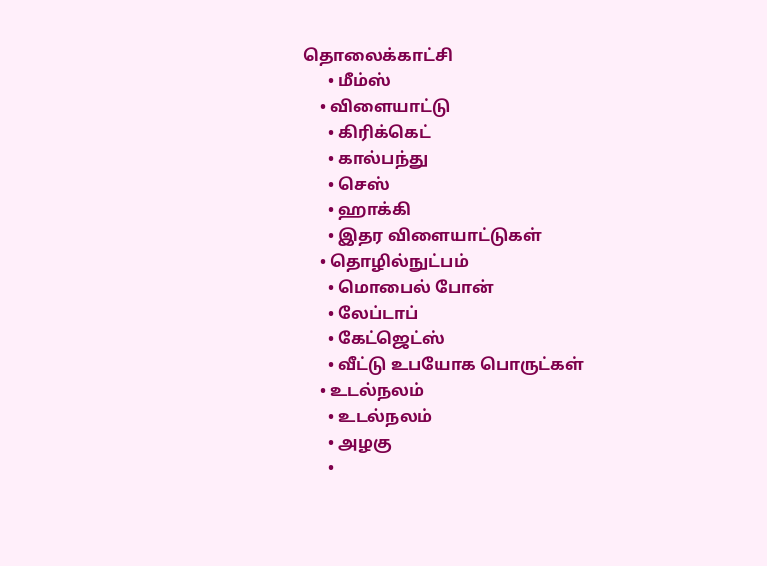தொலைக்காட்சி
      • மீம்ஸ்
    • விளையாட்டு
      • கிரிக்கெட்
      • கால்பந்து
      • செஸ்
      • ஹாக்கி
      • இதர விளையாட்டுகள்
    • தொழில்நுட்பம்
      • மொபைல் போன்
      • லேப்டாப்
      • கேட்ஜெட்ஸ்
      • வீட்டு உபயோக பொருட்கள்
    • உடல்நலம்
      • உடல்நலம்
      • அழகு
      •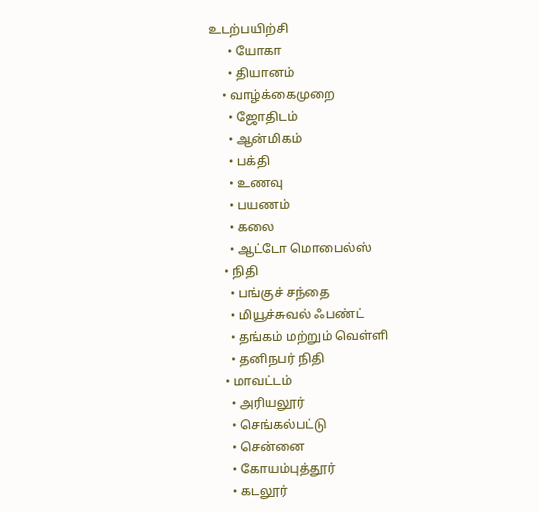உடற்பயிற்சி
      • யோகா
      • தியானம்
    • வாழ்க்கைமுறை
      • ஜோதிடம்
      • ஆன்மிகம்
      • பக்தி
      • உணவு
      • பயணம்
      • கலை
      • ஆட்டோ மொபைல்ஸ்
    • நிதி
      • பங்குச் சந்தை
      • மியூச்சுவல் ஃபண்ட்
      • தங்கம் மற்றும் வெள்ளி
      • தனிநபர் நிதி
    • மாவட்டம்
      • அரியலூர்
      • செங்கல்பட்டு
      • சென்னை
      • கோயம்புத்தூர்
      • கடலூர்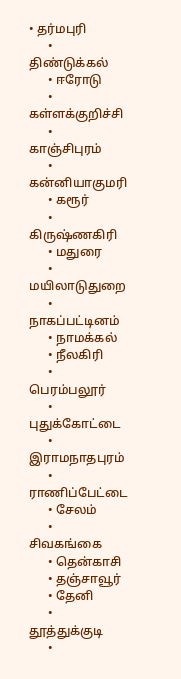• தர்மபுரி
      • திண்டுக்கல்
      • ஈரோடு
      • கள்ளக்குறிச்சி
      • காஞ்சிபுரம்
      • கன்னியாகுமரி
      • கரூர்
      • கிருஷ்ணகிரி
      • மதுரை
      • மயிலாடுதுறை
      • நாகப்பட்டினம்
      • நாமக்கல்
      • நீலகிரி
      • பெரம்பலூர்
      • புதுக்கோட்டை
      • இராமநாதபுரம்
      • ராணிப்பேட்டை
      • சேலம்
      • சிவகங்கை
      • தென்காசி
      • தஞ்சாவூர்
      • தேனி
      • தூத்துக்குடி
      •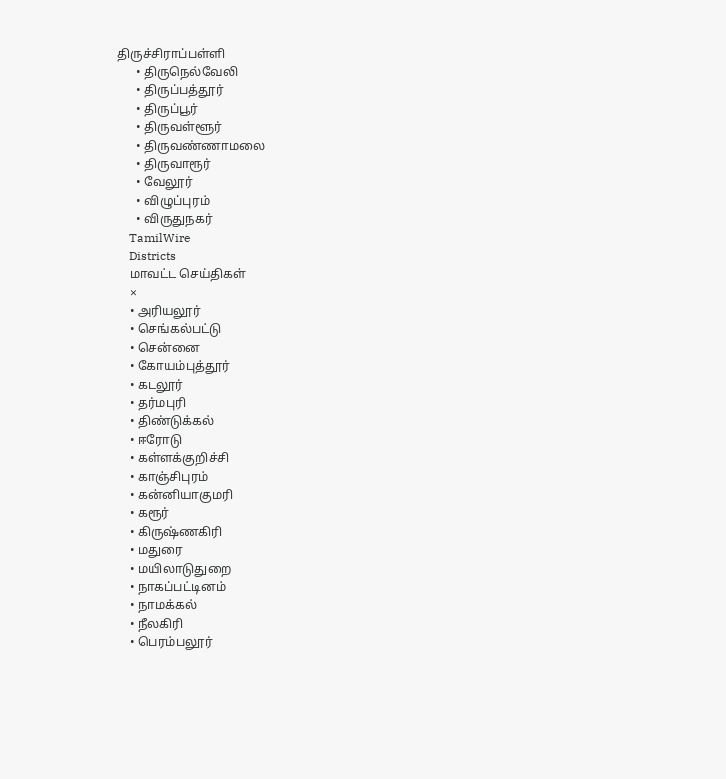திருச்சிராப்பள்ளி
      • திருநெல்வேலி
      • திருப்பத்தூர்
      • திருப்பூர்
      • திருவள்ளூர்
      • திருவண்ணாமலை
      • திருவாரூர்
      • வேலூர்
      • விழுப்புரம்
      • விருதுநகர்
    TamilWire
    Districts
    மாவட்ட செய்திகள்
    ×
    • அரியலூர்
    • செங்கல்பட்டு
    • சென்னை
    • கோயம்புத்தூர்
    • கடலூர்
    • தர்மபுரி
    • திண்டுக்கல்
    • ஈரோடு
    • கள்ளக்குறிச்சி
    • காஞ்சிபுரம்
    • கன்னியாகுமரி
    • கரூர்
    • கிருஷ்ணகிரி
    • மதுரை
    • மயிலாடுதுறை
    • நாகப்பட்டினம்
    • நாமக்கல்
    • நீலகிரி
    • பெரம்பலூர்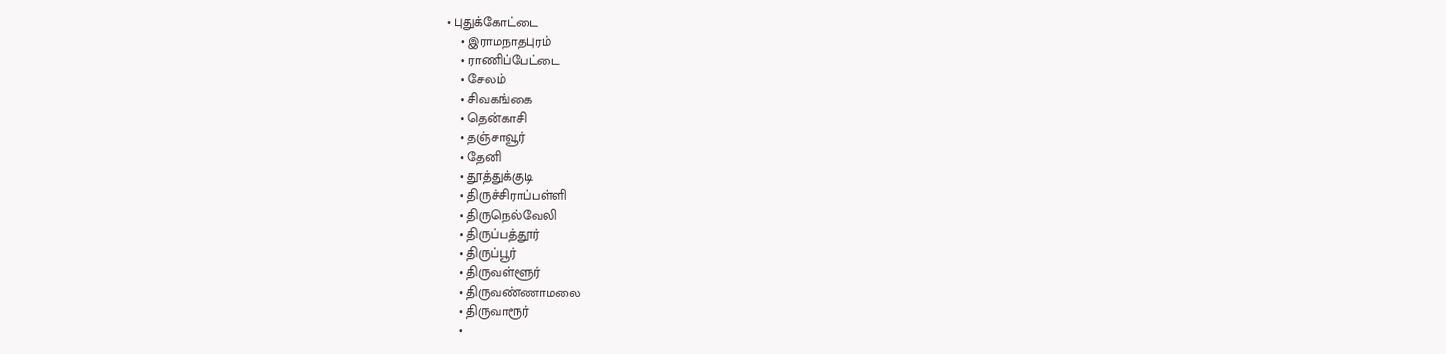• புதுக்கோட்டை
    • இராமநாதபுரம்
    • ராணிப்பேட்டை
    • சேலம்
    • சிவகங்கை
    • தென்காசி
    • தஞ்சாவூர்
    • தேனி
    • தூத்துக்குடி
    • திருச்சிராப்பள்ளி
    • திருநெல்வேலி
    • திருப்பத்தூர்
    • திருப்பூர்
    • திருவள்ளூர்
    • திருவண்ணாமலை
    • திருவாரூர்
    •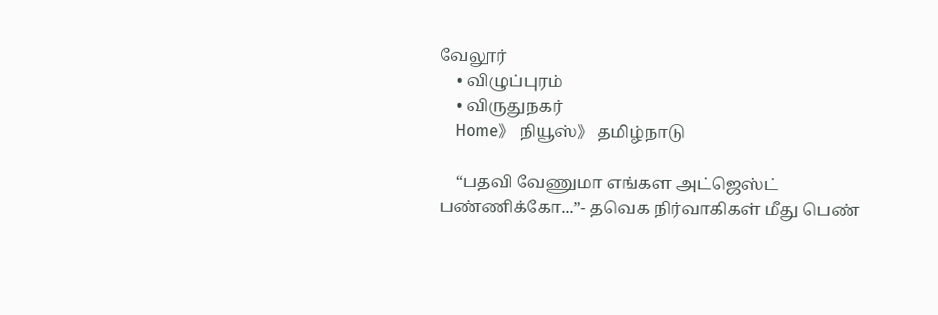வேலூர்
    • விழுப்புரம்
    • விருதுநகர்
    Home》 நியூஸ்》 தமிழ்நாடு

    “பதவி வேணுமா எங்கள அட்ஜெஸ்ட் பண்ணிக்கோ...”- தவெக நிர்வாகிகள் மீது பெண்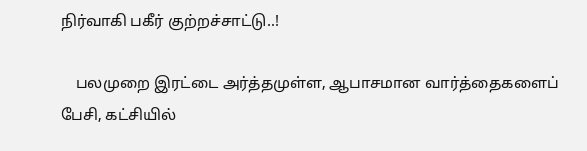நிர்வாகி பகீர் குற்றச்சாட்டு..!

    பலமுறை இரட்டை அர்த்தமுள்ள, ஆபாசமான வார்த்தைகளைப் பேசி, கட்சியில்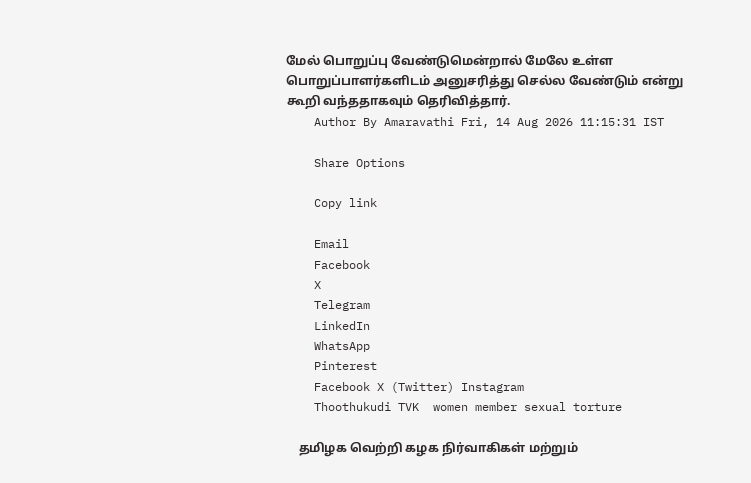மேல் பொறுப்பு வேண்டுமென்றால் மேலே உள்ள பொறுப்பாளர்களிடம் அனுசரித்து செல்ல வேண்டும் என்று கூறி வந்ததாகவும் தெரிவித்தார்.
    Author By Amaravathi Fri, 14 Aug 2026 11:15:31 IST

    Share Options

    Copy link

    Email
    Facebook
    X
    Telegram
    LinkedIn
    WhatsApp
    Pinterest
    Facebook X (Twitter) Instagram
    Thoothukudi TVK  women member sexual torture

    தமிழக வெற்றி கழக நிர்வாகிகள் மற்றும்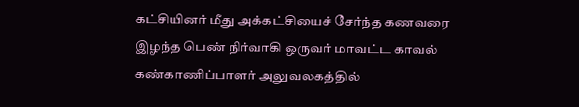கட்சியினர் மீது அக்கட்சியைச் சேர்ந்த கணவரை இழந்த பெண் நிர்வாகி ஒருவர் மாவட்ட காவல் கண்காணிப்பாளர் அலுவலகத்தில்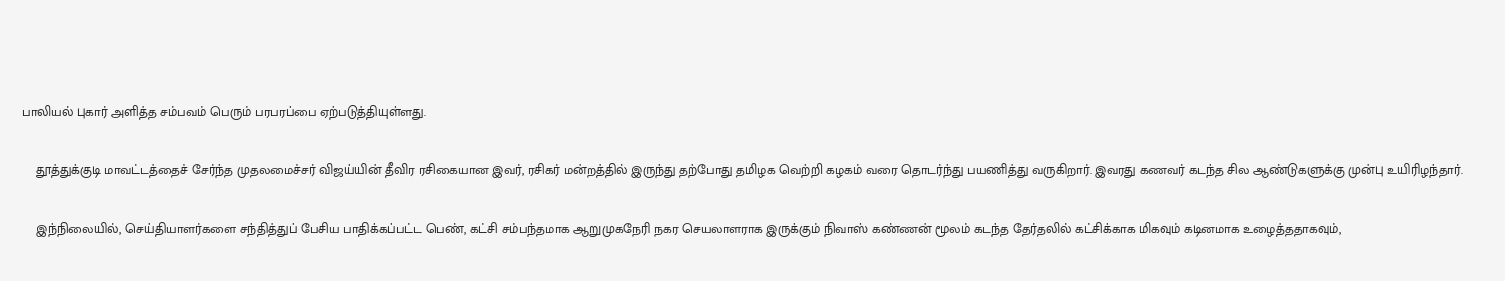பாலியல் புகார் அளித்த சம்பவம் பெரும் பரபரப்பை ஏற்படுத்தியுள்ளது.

    தூத்துக்குடி மாவட்டத்தைச் சேர்ந்த முதலமைச்சர் விஜய்யின் தீவிர ரசிகையான இவர், ரசிகர் மன்றத்தில் இருந்து தற்போது தமிழக வெற்றி கழகம் வரை தொடர்ந்து பயணித்து வருகிறார். இவரது கணவர் கடந்த சில ஆண்டுகளுக்கு முன்பு உயிரிழந்தார்.

    இந்நிலையில், செய்தியாளர்களை சந்தித்துப் பேசிய பாதிக்கப்பட்ட பெண், கட்சி சம்பந்தமாக ஆறுமுகநேரி நகர செயலாளராக இருக்கும் நிவாஸ் கண்ணன் மூலம் கடந்த தேர்தலில் கட்சிக்காக மிகவும் கடினமாக உழைத்ததாகவும்,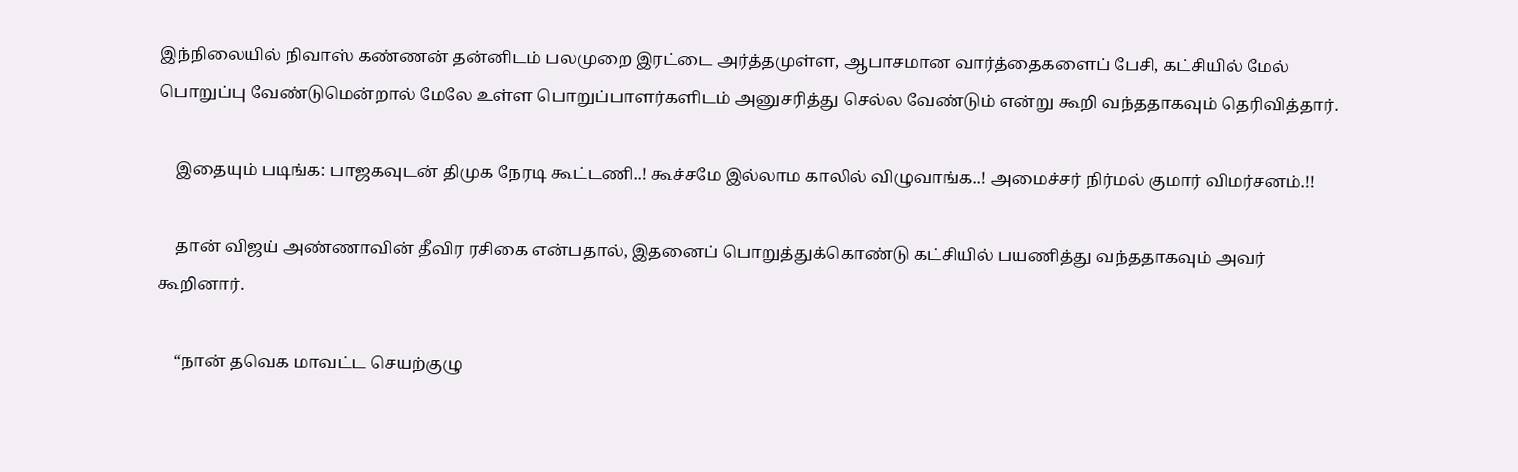இந்நிலையில் நிவாஸ் கண்ணன் தன்னிடம் பலமுறை இரட்டை அர்த்தமுள்ள, ஆபாசமான வார்த்தைகளைப் பேசி, கட்சியில் மேல் பொறுப்பு வேண்டுமென்றால் மேலே உள்ள பொறுப்பாளர்களிடம் அனுசரித்து செல்ல வேண்டும் என்று கூறி வந்ததாகவும் தெரிவித்தார்.

    இதையும் படிங்க: பாஜகவுடன் திமுக நேரடி கூட்டணி..! கூச்சமே இல்லாம காலில் விழுவாங்க..! அமைச்சர் நிர்மல் குமார் விமர்சனம்.!!

    தான் விஜய் அண்ணாவின் தீவிர ரசிகை என்பதால், இதனைப் பொறுத்துக்கொண்டு கட்சியில் பயணித்து வந்ததாகவும் அவர் கூறினார்.

    “நான் தவெக மாவட்ட செயற்குழு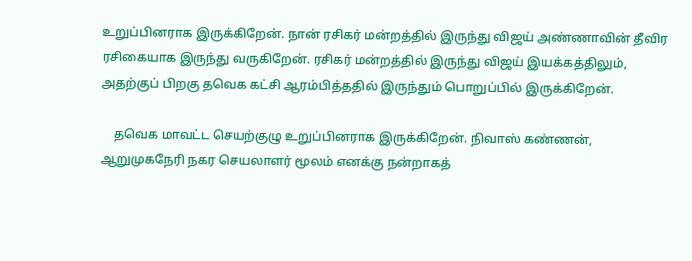உறுப்பினராக இருக்கிறேன். நான் ரசிகர் மன்றத்தில் இருந்து விஜய் அண்ணாவின் தீவிர ரசிகையாக இருந்து வருகிறேன். ரசிகர் மன்றத்தில் இருந்து விஜய் இயக்கத்திலும், அதற்குப் பிறகு தவெக கட்சி ஆரம்பித்ததில் இருந்தும் பொறுப்பில் இருக்கிறேன்.

    தவெக மாவட்ட செயற்குழு உறுப்பினராக இருக்கிறேன். நிவாஸ் கண்ணன், ஆறுமுகநேரி நகர செயலாளர் மூலம் எனக்கு நன்றாகத்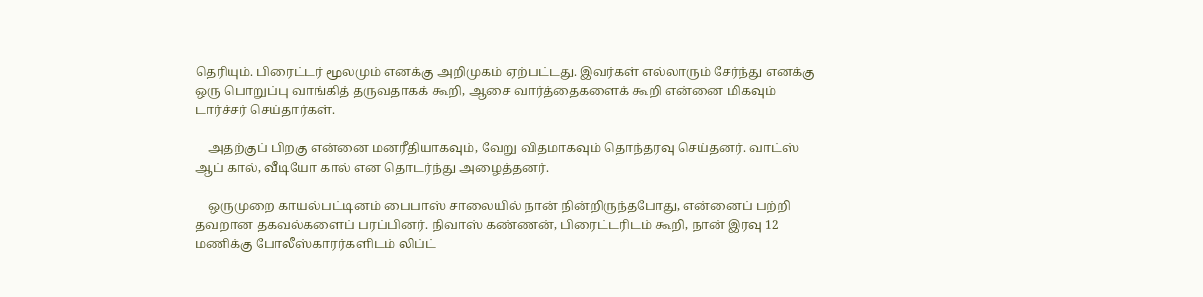தெரியும். பிரைட்டர் மூலமும் எனக்கு அறிமுகம் ஏற்பட்டது. இவர்கள் எல்லாரும் சேர்ந்து எனக்கு ஒரு பொறுப்பு வாங்கித் தருவதாகக் கூறி, ஆசை வார்த்தைகளைக் கூறி என்னை மிகவும் டார்ச்சர் செய்தார்கள்.

    அதற்குப் பிறகு என்னை மனரீதியாகவும், வேறு விதமாகவும் தொந்தரவு செய்தனர். வாட்ஸ் ஆப் கால், வீடியோ கால் என தொடர்ந்து அழைத்தனர்.

    ஒருமுறை காயல்பட்டினம் பைபாஸ் சாலையில் நான் நின்றிருந்தபோது, என்னைப் பற்றி தவறான தகவல்களைப் பரப்பினர். நிவாஸ் கண்ணன், பிரைட்டரிடம் கூறி, நான் இரவு 12 மணிக்கு போலீஸ்காரர்களிடம் லிப்ட்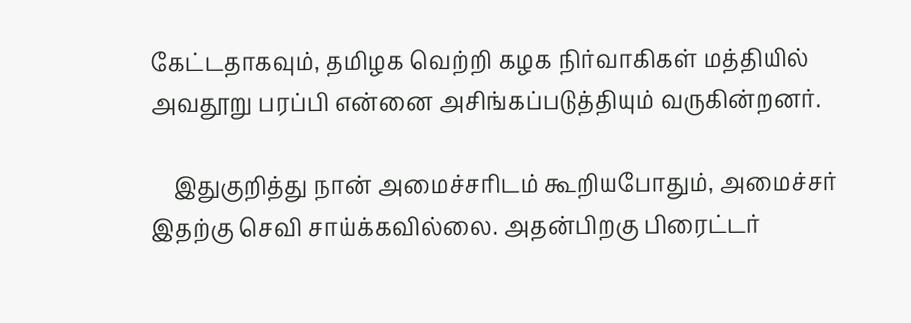கேட்டதாகவும், தமிழக வெற்றி கழக நிர்வாகிகள் மத்தியில் அவதூறு பரப்பி என்னை அசிங்கப்படுத்தியும் வருகின்றனர்.

    இதுகுறித்து நான் அமைச்சரிடம் கூறியபோதும், அமைச்சர் இதற்கு செவி சாய்க்கவில்லை. அதன்பிறகு பிரைட்டர்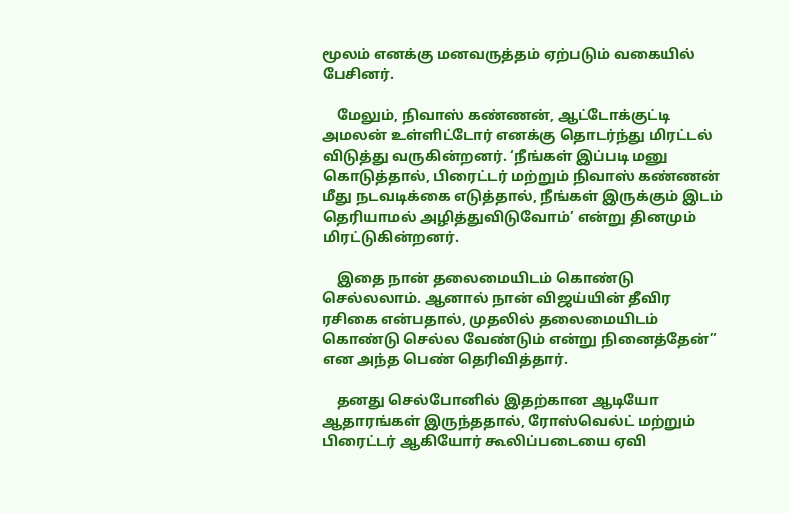மூலம் எனக்கு மனவருத்தம் ஏற்படும் வகையில் பேசினர்.

    மேலும், நிவாஸ் கண்ணன், ஆட்டோக்குட்டி அமலன் உள்ளிட்டோர் எனக்கு தொடர்ந்து மிரட்டல் விடுத்து வருகின்றனர். ‘நீங்கள் இப்படி மனு கொடுத்தால், பிரைட்டர் மற்றும் நிவாஸ் கண்ணன் மீது நடவடிக்கை எடுத்தால், நீங்கள் இருக்கும் இடம் தெரியாமல் அழித்துவிடுவோம்’ என்று தினமும் மிரட்டுகின்றனர்.

    இதை நான் தலைமையிடம் கொண்டு செல்லலாம். ஆனால் நான் விஜய்யின் தீவிர ரசிகை என்பதால், முதலில் தலைமையிடம் கொண்டு செல்ல வேண்டும் என்று நினைத்தேன்” என அந்த பெண் தெரிவித்தார்.

    தனது செல்போனில் இதற்கான ஆடியோ ஆதாரங்கள் இருந்ததால், ரோஸ்வெல்ட் மற்றும் பிரைட்டர் ஆகியோர் கூலிப்படையை ஏவி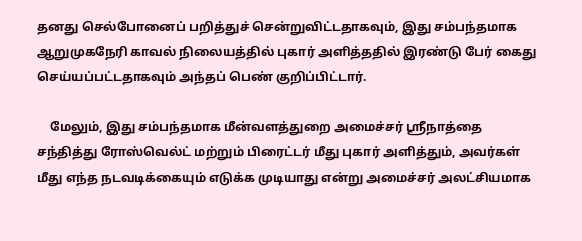தனது செல்போனைப் பறித்துச் சென்றுவிட்டதாகவும், இது சம்பந்தமாக ஆறுமுகநேரி காவல் நிலையத்தில் புகார் அளித்ததில் இரண்டு பேர் கைது செய்யப்பட்டதாகவும் அந்தப் பெண் குறிப்பிட்டார்.

    மேலும், இது சம்பந்தமாக மீன்வளத்துறை அமைச்சர் ஸ்ரீநாத்தை சந்தித்து ரோஸ்வெல்ட் மற்றும் பிரைட்டர் மீது புகார் அளித்தும், அவர்கள் மீது எந்த நடவடிக்கையும் எடுக்க முடியாது என்று அமைச்சர் அலட்சியமாக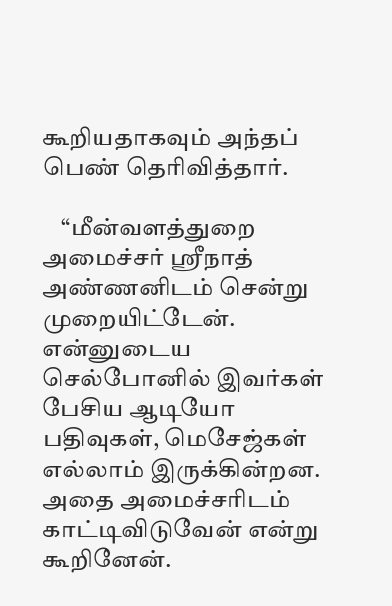கூறியதாகவும் அந்தப் பெண் தெரிவித்தார்.

    “மீன்வளத்துறை அமைச்சர் ஸ்ரீநாத் அண்ணனிடம் சென்று முறையிட்டேன். என்னுடைய செல்போனில் இவர்கள் பேசிய ஆடியோ பதிவுகள், மெசேஜ்கள் எல்லாம் இருக்கின்றன. அதை அமைச்சரிடம் காட்டிவிடுவேன் என்று கூறினேன்.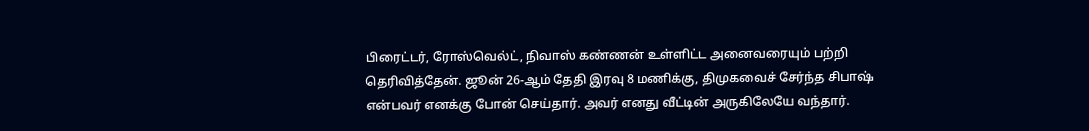பிரைட்டர், ரோஸ்வெல்ட், நிவாஸ் கண்ணன் உள்ளிட்ட அனைவரையும் பற்றி தெரிவித்தேன். ஜூன் 26-ஆம் தேதி இரவு 8 மணிக்கு, திமுகவைச் சேர்ந்த சிபாஷ் என்பவர் எனக்கு போன் செய்தார். அவர் எனது வீட்டின் அருகிலேயே வந்தார்.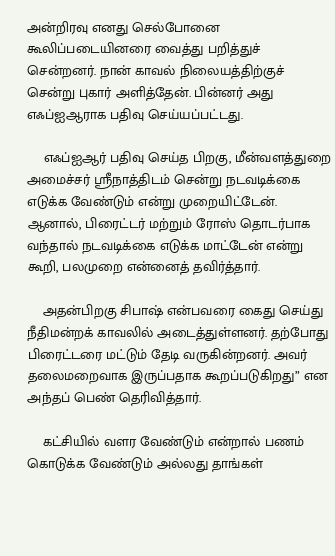அன்றிரவு எனது செல்போனை கூலிப்படையினரை வைத்து பறித்துச் சென்றனர். நான் காவல் நிலையத்திற்குச் சென்று புகார் அளித்தேன். பின்னர் அது எஃப்ஐஆராக பதிவு செய்யப்பட்டது.

    எஃப்ஐஆர் பதிவு செய்த பிறகு, மீன்வளத்துறை அமைச்சர் ஸ்ரீநாத்திடம் சென்று நடவடிக்கை எடுக்க வேண்டும் என்று முறையிட்டேன். ஆனால், பிரைட்டர் மற்றும் ரோஸ் தொடர்பாக வந்தால் நடவடிக்கை எடுக்க மாட்டேன் என்று கூறி, பலமுறை என்னைத் தவிர்த்தார்.

    அதன்பிறகு சிபாஷ் என்பவரை கைது செய்து நீதிமன்றக் காவலில் அடைத்துள்ளனர். தற்போது பிரைட்டரை மட்டும் தேடி வருகின்றனர். அவர் தலைமறைவாக இருப்பதாக கூறப்படுகிறது” என அந்தப் பெண் தெரிவித்தார்.

    கட்சியில் வளர வேண்டும் என்றால் பணம் கொடுக்க வேண்டும் அல்லது தாங்கள்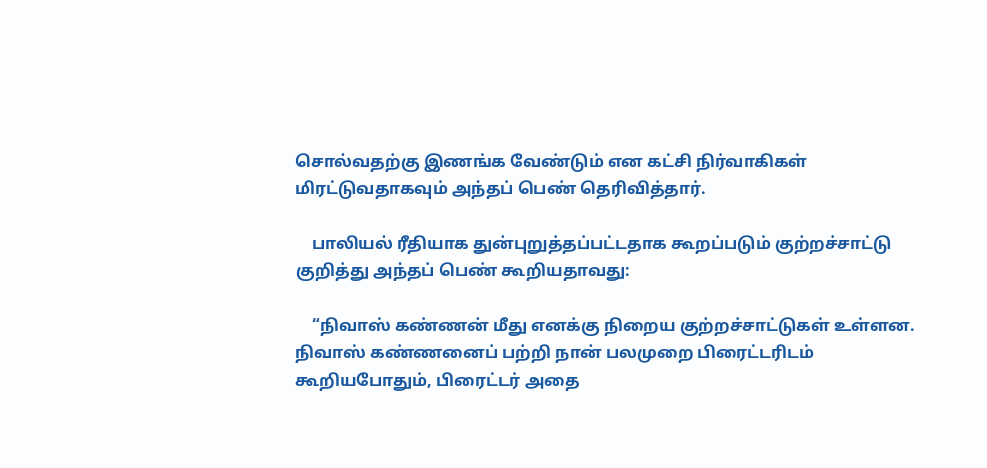சொல்வதற்கு இணங்க வேண்டும் என கட்சி நிர்வாகிகள் மிரட்டுவதாகவும் அந்தப் பெண் தெரிவித்தார்.

    பாலியல் ரீதியாக துன்புறுத்தப்பட்டதாக கூறப்படும் குற்றச்சாட்டு குறித்து அந்தப் பெண் கூறியதாவது:

    “நிவாஸ் கண்ணன் மீது எனக்கு நிறைய குற்றச்சாட்டுகள் உள்ளன. நிவாஸ் கண்ணனைப் பற்றி நான் பலமுறை பிரைட்டரிடம் கூறியபோதும், பிரைட்டர் அதை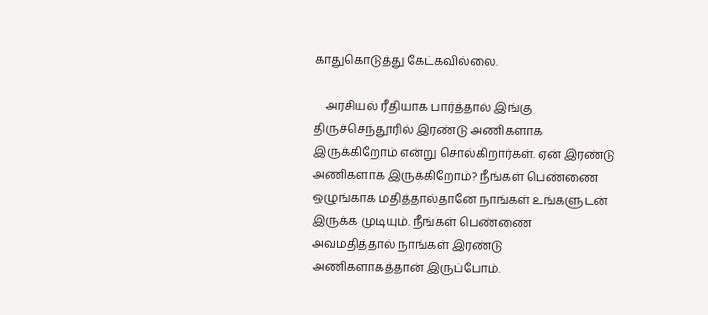காதுகொடுத்து கேட்கவில்லை.

    அரசியல் ரீதியாக பார்த்தால் இங்கு திருச்செந்தூரில் இரண்டு அணிகளாக இருக்கிறோம் என்று சொல்கிறார்கள். ஏன் இரண்டு அணிகளாக இருக்கிறோம்? நீங்கள் பெண்ணை ஒழுங்காக மதித்தால்தானே நாங்கள் உங்களுடன் இருக்க முடியும். நீங்கள் பெண்ணை அவமதித்தால் நாங்கள் இரண்டு அணிகளாகத்தான் இருப்போம்.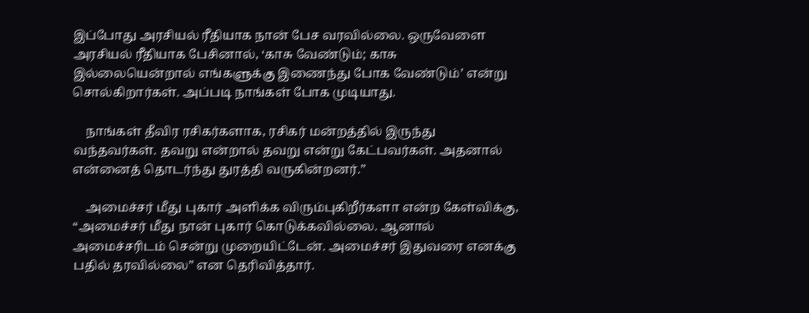இப்போது அரசியல் ரீதியாக நான் பேச வரவில்லை. ஒருவேளை அரசியல் ரீதியாக பேசினால், ‘காசு வேண்டும்; காசு இல்லையென்றால் எங்களுக்கு இணைந்து போக வேண்டும்’ என்று சொல்கிறார்கள். அப்படி நாங்கள் போக முடியாது.

    நாங்கள் தீவிர ரசிகர்களாக, ரசிகர் மன்றத்தில் இருந்து வந்தவர்கள். தவறு என்றால் தவறு என்று கேட்பவர்கள். அதனால் என்னைத் தொடர்ந்து துரத்தி வருகின்றனர்.”

    அமைச்சர் மீது புகார் அளிக்க விரும்புகிறீர்களா என்ற கேள்விக்கு, “அமைச்சர் மீது நான் புகார் கொடுக்கவில்லை. ஆனால் அமைச்சரிடம் சென்று முறையிட்டேன். அமைச்சர் இதுவரை எனக்கு பதில் தரவில்லை” என தெரிவித்தார்.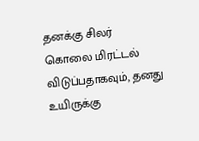தனக்கு சிலர் கொலை மிரட்டல் விடுப்பதாகவும், தனது உயிருக்கு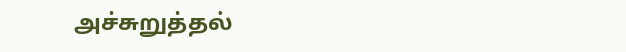அச்சுறுத்தல்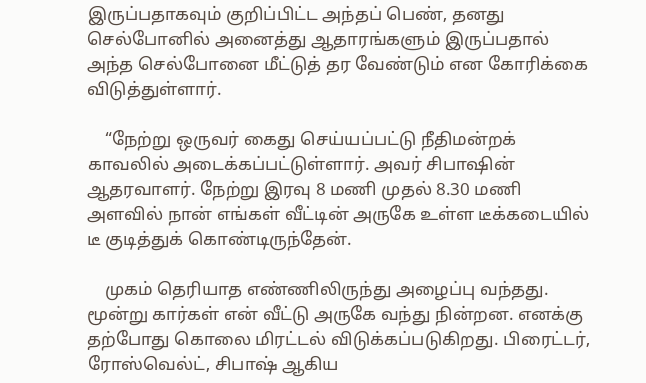இருப்பதாகவும் குறிப்பிட்ட அந்தப் பெண், தனது செல்போனில் அனைத்து ஆதாரங்களும் இருப்பதால் அந்த செல்போனை மீட்டுத் தர வேண்டும் என கோரிக்கை விடுத்துள்ளார்.

    “நேற்று ஒருவர் கைது செய்யப்பட்டு நீதிமன்றக் காவலில் அடைக்கப்பட்டுள்ளார். அவர் சிபாஷின் ஆதரவாளர். நேற்று இரவு 8 மணி முதல் 8.30 மணி அளவில் நான் எங்கள் வீட்டின் அருகே உள்ள டீக்கடையில் டீ குடித்துக் கொண்டிருந்தேன்.

    முகம் தெரியாத எண்ணிலிருந்து அழைப்பு வந்தது. மூன்று கார்கள் என் வீட்டு அருகே வந்து நின்றன. எனக்கு தற்போது கொலை மிரட்டல் விடுக்கப்படுகிறது. பிரைட்டர், ரோஸ்வெல்ட், சிபாஷ் ஆகிய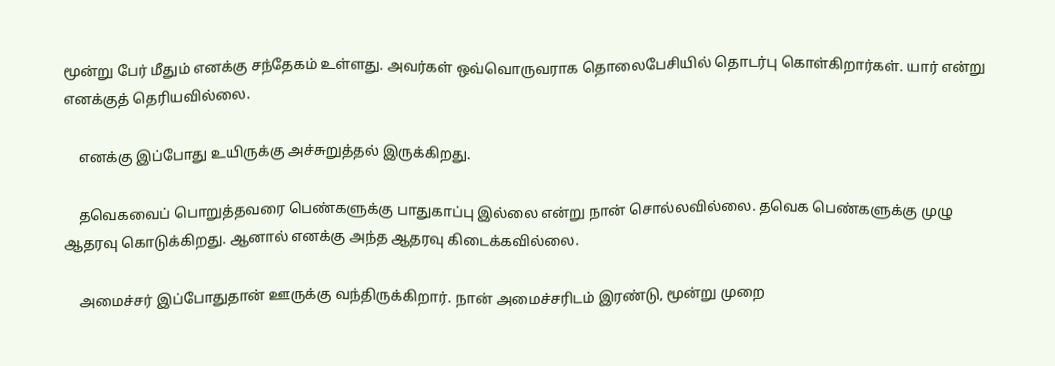மூன்று பேர் மீதும் எனக்கு சந்தேகம் உள்ளது. அவர்கள் ஒவ்வொருவராக தொலைபேசியில் தொடர்பு கொள்கிறார்கள். யார் என்று எனக்குத் தெரியவில்லை.

    எனக்கு இப்போது உயிருக்கு அச்சுறுத்தல் இருக்கிறது.

    தவெகவைப் பொறுத்தவரை பெண்களுக்கு பாதுகாப்பு இல்லை என்று நான் சொல்லவில்லை. தவெக பெண்களுக்கு முழு ஆதரவு கொடுக்கிறது. ஆனால் எனக்கு அந்த ஆதரவு கிடைக்கவில்லை.

    அமைச்சர் இப்போதுதான் ஊருக்கு வந்திருக்கிறார். நான் அமைச்சரிடம் இரண்டு, மூன்று முறை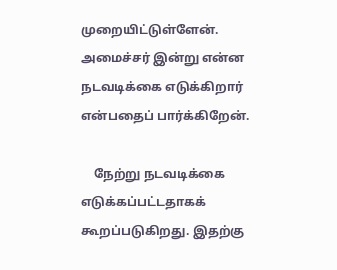முறையிட்டுள்ளேன். அமைச்சர் இன்று என்ன நடவடிக்கை எடுக்கிறார் என்பதைப் பார்க்கிறேன்.

    நேற்று நடவடிக்கை எடுக்கப்பட்டதாகக் கூறப்படுகிறது. இதற்கு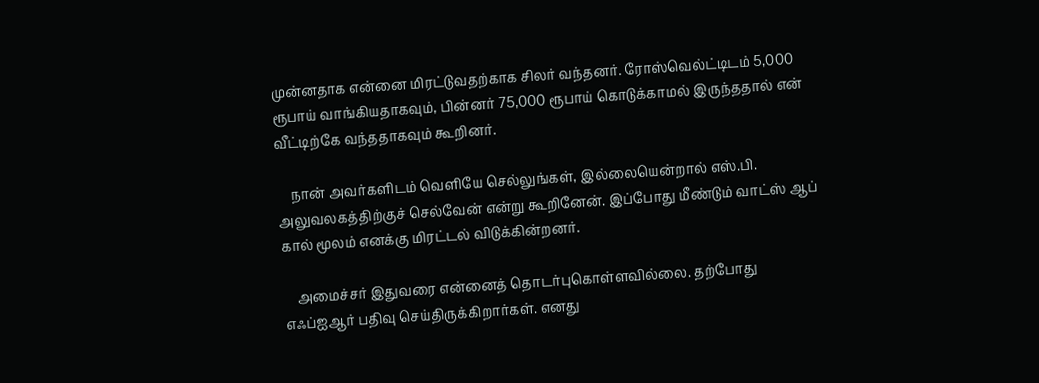முன்னதாக என்னை மிரட்டுவதற்காக சிலர் வந்தனர். ரோஸ்வெல்ட்டிடம் 5,000 ரூபாய் வாங்கியதாகவும், பின்னர் 75,000 ரூபாய் கொடுக்காமல் இருந்ததால் என் வீட்டிற்கே வந்ததாகவும் கூறினர்.

    நான் அவர்களிடம் வெளியே செல்லுங்கள், இல்லையென்றால் எஸ்.பி. அலுவலகத்திற்குச் செல்வேன் என்று கூறினேன். இப்போது மீண்டும் வாட்ஸ் ஆப் கால் மூலம் எனக்கு மிரட்டல் விடுக்கின்றனர்.

    அமைச்சர் இதுவரை என்னைத் தொடர்புகொள்ளவில்லை. தற்போது எஃப்ஐஆர் பதிவு செய்திருக்கிறார்கள். எனது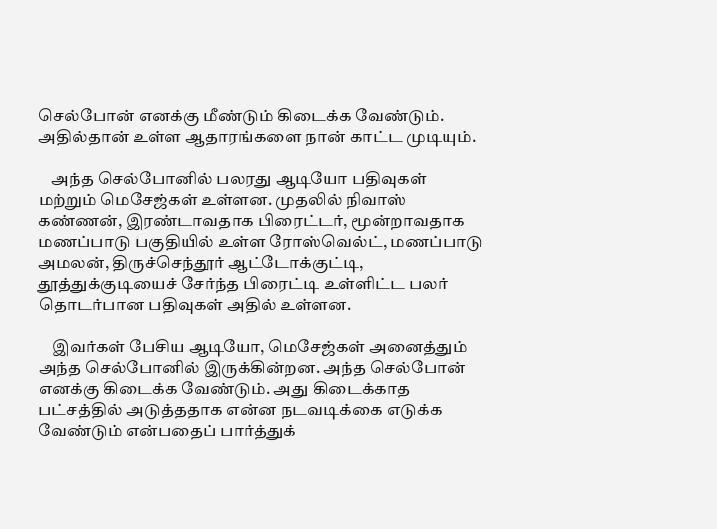செல்போன் எனக்கு மீண்டும் கிடைக்க வேண்டும். அதில்தான் உள்ள ஆதாரங்களை நான் காட்ட முடியும்.

    அந்த செல்போனில் பலரது ஆடியோ பதிவுகள் மற்றும் மெசேஜ்கள் உள்ளன. முதலில் நிவாஸ் கண்ணன், இரண்டாவதாக பிரைட்டர், மூன்றாவதாக மணப்பாடு பகுதியில் உள்ள ரோஸ்வெல்ட், மணப்பாடு அமலன், திருச்செந்தூர் ஆட்டோக்குட்டி, தூத்துக்குடியைச் சேர்ந்த பிரைட்டி உள்ளிட்ட பலர் தொடர்பான பதிவுகள் அதில் உள்ளன.

    இவர்கள் பேசிய ஆடியோ, மெசேஜ்கள் அனைத்தும் அந்த செல்போனில் இருக்கின்றன. அந்த செல்போன் எனக்கு கிடைக்க வேண்டும். அது கிடைக்காத பட்சத்தில் அடுத்ததாக என்ன நடவடிக்கை எடுக்க வேண்டும் என்பதைப் பார்த்துக்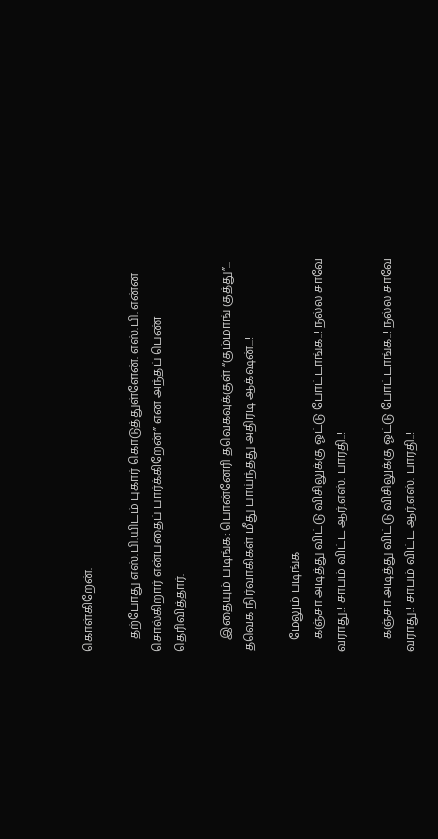கொள்கிறேன்.

    தற்போது எஸ்.பி.யிடம் புகார் கொடுத்துள்ளேன். எஸ்.பி. என்ன சொல்கிறார் என்பதைப் பார்க்கிறேன்” என அந்தப் பெண் தெரிவித்தார்.

    இதையும் படிங்க: பொன்னேரி தவெகவுக்குள் “கும்மாங் குத்து”... தவெக நிர்வாகிகள் மீது பாய்ந்தது அதிரடி ஆக்‌ஷன்...!

    மேலும் படிங்க
    கஞ்சா அடித்து விட்டு விசிலுக்கு ஓட்டு போட்டாங்க..! நல்ல சாவே வராது.! சாபம் விட்ட ஆர்.எஸ். பாரதி..!

    கஞ்சா அடித்து விட்டு விசிலுக்கு ஓட்டு போட்டாங்க..! நல்ல சாவே வராது.! சாபம் விட்ட ஆர்.எஸ். பாரதி..!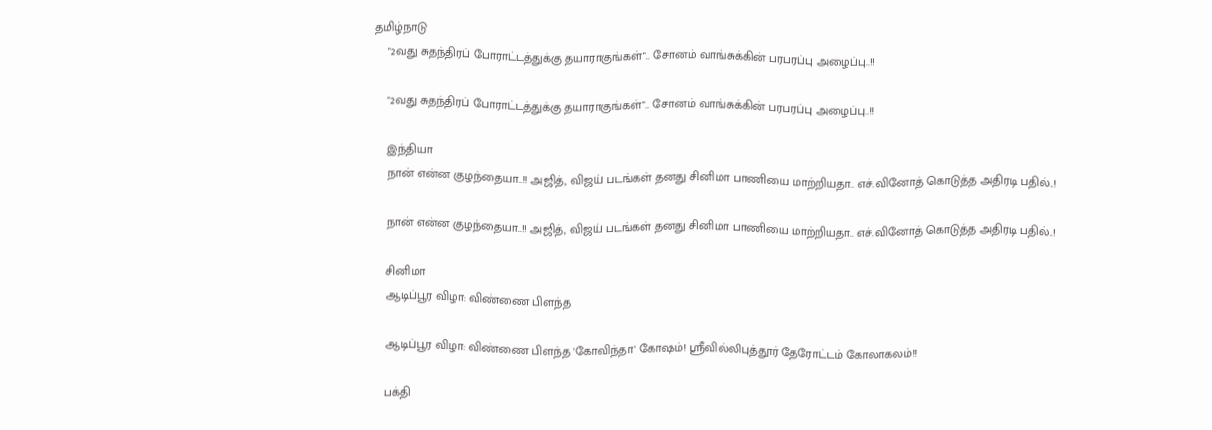தமிழ்நாடு
    "2வது சுதந்திரப் போராட்டத்துக்கு தயாராகுங்கள்".. சோனம் வாங்சுக்கின் பரபரப்பு அழைப்பு..!!

    "2வது சுதந்திரப் போராட்டத்துக்கு தயாராகுங்கள்".. சோனம் வாங்சுக்கின் பரபரப்பு அழைப்பு..!!

    இந்தியா
    நான் என்ன குழந்தையா..!! அஜித், விஜய் படங்கள் தனது சினிமா பாணியை மாற்றியதா.. எச்.வினோத் கொடுத்த அதிரடி பதில்..!

    நான் என்ன குழந்தையா..!! அஜித், விஜய் படங்கள் தனது சினிமா பாணியை மாற்றியதா.. எச்.வினோத் கொடுத்த அதிரடி பதில்..!

    சினிமா
    ஆடிப்பூர விழா: விண்ணை பிளந்த

    ஆடிப்பூர விழா: விண்ணை பிளந்த 'கோவிந்தா' கோஷம்! ஸ்ரீவில்லிபுத்தூர் தேரோட்டம் கோலாகலம்!!

    பக்தி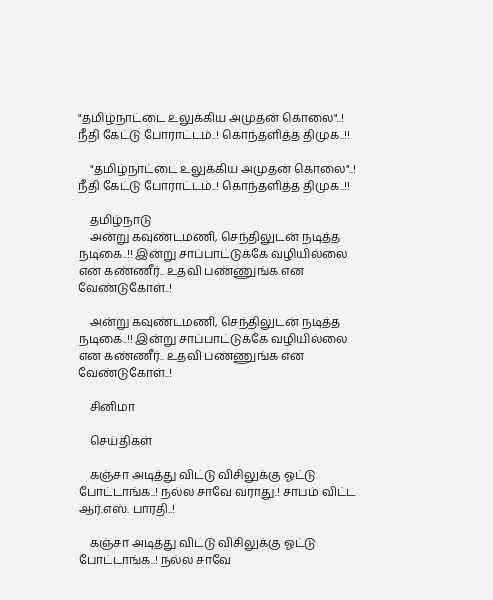"தமிழ்நாட்டை உலுக்கிய அமுதன் கொலை"..! நீதி கேட்டு போராட்டம்..! கொந்தளித்த திமுக..!!

    "தமிழ்நாட்டை உலுக்கிய அமுதன் கொலை"..! நீதி கேட்டு போராட்டம்..! கொந்தளித்த திமுக..!!

    தமிழ்நாடு
    அன்று கவுண்டமணி, செந்திலுடன் நடித்த நடிகை..!! இன்று சாப்பாட்டுக்கே வழியில்லை என கண்ணீர்.. உதவி பண்ணுங்க என வேண்டுகோள்..!

    அன்று கவுண்டமணி, செந்திலுடன் நடித்த நடிகை..!! இன்று சாப்பாட்டுக்கே வழியில்லை என கண்ணீர்.. உதவி பண்ணுங்க என வேண்டுகோள்..!

    சினிமா

    செய்திகள்

    கஞ்சா அடித்து விட்டு விசிலுக்கு ஓட்டு போட்டாங்க..! நல்ல சாவே வராது.! சாபம் விட்ட ஆர்.எஸ். பாரதி..!

    கஞ்சா அடித்து விட்டு விசிலுக்கு ஓட்டு போட்டாங்க..! நல்ல சாவே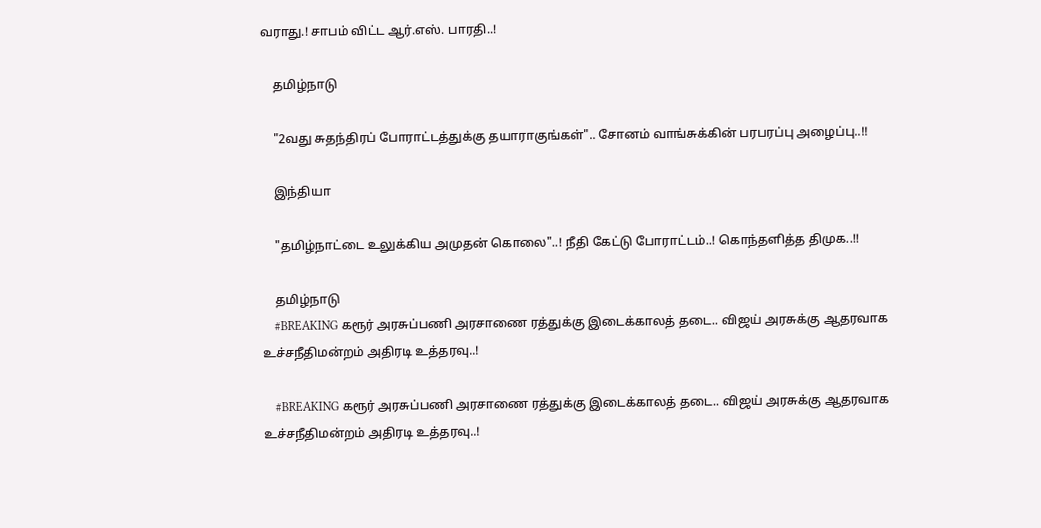வராது.! சாபம் விட்ட ஆர்.எஸ். பாரதி..!

    தமிழ்நாடு

    "2வது சுதந்திரப் போராட்டத்துக்கு தயாராகுங்கள்".. சோனம் வாங்சுக்கின் பரபரப்பு அழைப்பு..!!

    இந்தியா

    "தமிழ்நாட்டை உலுக்கிய அமுதன் கொலை"..! நீதி கேட்டு போராட்டம்..! கொந்தளித்த திமுக..!!

    தமிழ்நாடு
    #BREAKING கரூர் அரசுப்பணி அரசாணை ரத்துக்கு இடைக்காலத் தடை.. விஜய் அரசுக்கு ஆதரவாக உச்சநீதிமன்றம் அதிரடி உத்தரவு..!

    #BREAKING கரூர் அரசுப்பணி அரசாணை ரத்துக்கு இடைக்காலத் தடை.. விஜய் அரசுக்கு ஆதரவாக உச்சநீதிமன்றம் அதிரடி உத்தரவு..!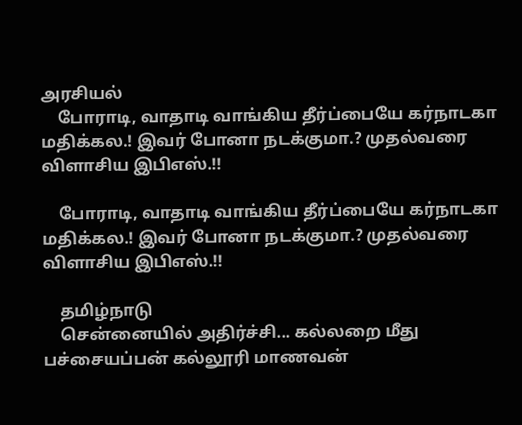அரசியல்
    போராடி, வாதாடி வாங்கிய தீர்ப்பையே கர்நாடகா மதிக்கல.! இவர் போனா நடக்குமா.? முதல்வரை விளாசிய இபிஎஸ்.!!

    போராடி, வாதாடி வாங்கிய தீர்ப்பையே கர்நாடகா மதிக்கல.! இவர் போனா நடக்குமா.? முதல்வரை விளாசிய இபிஎஸ்.!!

    தமிழ்நாடு
    சென்னையில் அதிர்ச்சி... கல்லறை மீது பச்சையப்பன் கல்லூரி மாணவன்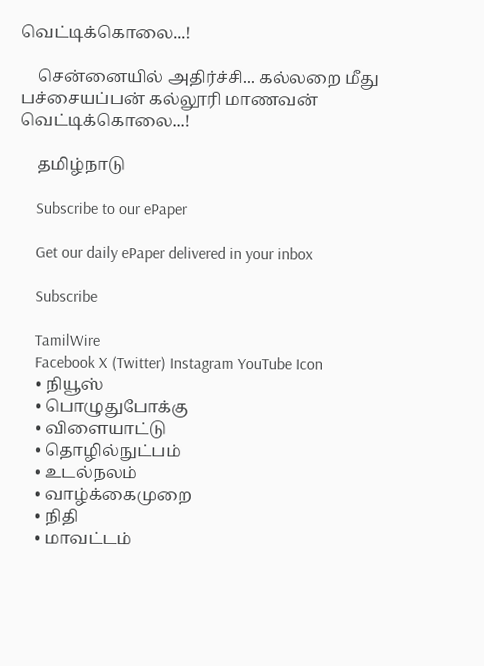வெட்டிக்கொலை...!

    சென்னையில் அதிர்ச்சி... கல்லறை மீது பச்சையப்பன் கல்லூரி மாணவன் வெட்டிக்கொலை...!

    தமிழ்நாடு

    Subscribe to our ePaper

    Get our daily ePaper delivered in your inbox

    Subscribe

    TamilWire
    Facebook X (Twitter) Instagram YouTube Icon
    • நியூஸ்
    • பொழுதுபோக்கு
    • விளையாட்டு
    • தொழில்நுட்பம்
    • உடல்நலம்
    • வாழ்க்கைமுறை
    • நிதி
    • மாவட்டம்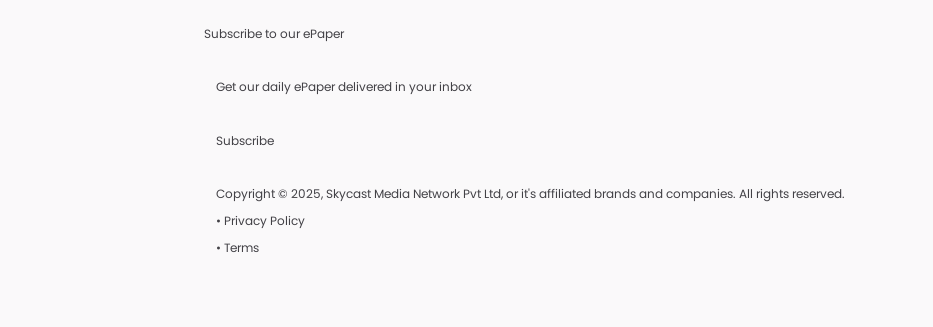Subscribe to our ePaper

    Get our daily ePaper delivered in your inbox

    Subscribe

    Copyright © 2025, Skycast Media Network Pvt Ltd, or it's affiliated brands and companies. All rights reserved.
    • Privacy Policy
    • Terms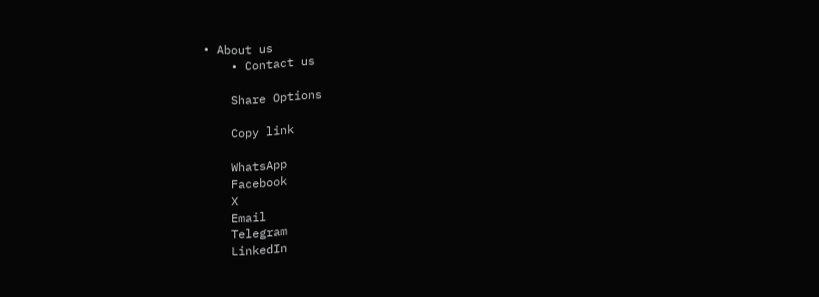• About us
    • Contact us

    Share Options

    Copy link

    WhatsApp
    Facebook
    X
    Email
    Telegram
    LinkedIn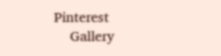Pinterest
    Gallery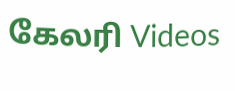கேலரி Videos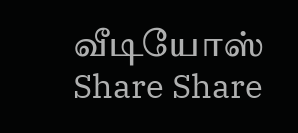வீடியோஸ் Share Share